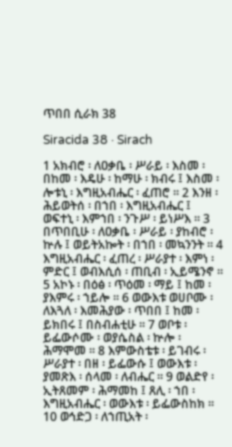ጥበበ ሲራክ 38

Siracida 38 · Sirach

1 አክብሮ ፡ ለዐቃቤ ፡ ሥራይ ፡ እስመ ፡ በከመ ፡ እዴሁ ፡ ከማሁ ፡ ክብሩ ፤ እስመ ፡ ሎቱኒ ፡ እግዚአብሔር ፡ ፈጠሮ ። 2 እንዘ ፡ ሕይወትሰ ፡ በኀበ ፡ እግዚአብሔር ፤ ወፍተኒ ፡ እምኀበ ፡ ንጉሥ ፡ ይነሥእ ። 3 በጥበቢሁ ፡ ለዐቃቤ ፡ ሥራይ ፡ ያከብሮ ፡ ኵሉ ፤ ወይትአኰት ፡ በኀበ ፡ መኳንንት ። 4 እግዚአብሔር ፡ ፈጠረ ፡ ሥራያተ ፡ እምነ ፡ ምድር ፤ ወብእሲሰ ፡ ጠቢብ ፡ ኢይሜንኖ ። 5 አኮኑ ፡ በዕፅ ፡ ጥዕመ ፡ ማይ ፤ ከመ ፡ ያእምሩ ፡ ኀይሎ ። 6 ወውእቱ ወሀቦሙ ፡ ለእጓለ ፡ እመሕያው ፡ ጥበበ ፤ ከመ ፡ ይክበሩ ፤ በስብሐቲሁ ። 7 ወቦቱ ፡ ይፌውሶሙ ፡ ወያሴስል ፡ ኵሎ ፡ ሕማሞመ ። 8 እምውስቴቱ ፡ ይገብሩ ፡ ሥራያተ ፡ በዘ ፡ ይፌውሱ ፤ ወውእቱ ፡ ያመጽእ ፡ ሰላመ ፡ ለብሔር ። 9 ወልድየ ፡ ኢትጸመም ፡ ሕማመከ ፤ ጸሊ ፡ ኀበ ፡ እግዚአብሔር ፡ ወውእቱ ፡ ይፌውስከክ ። 10 ወኅድጋ ፡ ለኀጢአት ፡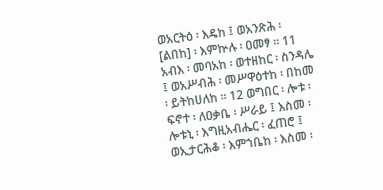ወአርትዕ ፡ እዴከ ፤ ወአንጽሕ ፡ [ልበከ] ፡ እምኵሉ ፡ ዐመፃ ። 11 አብእ ፡ መባአከ ፡ ወተዘከር ፡ ስንዳሌ ፤ ወአሥብሕ ፡ መሥዋዕተከ ፡ በከመ ፡ ይትከሀለከ ። 12 ወግበር ፡ ሎቱ ፡ ፍኖተ ፡ ለዐቃቤ ፡ ሥራይ ፤ እስመ ፡ ሎቱኒ ፡ እግዚአብሔር ፡ ፈጠሮ ፤ ወኢታርሕቆ ፡ እምኀቤከ ፡ እስመ ፡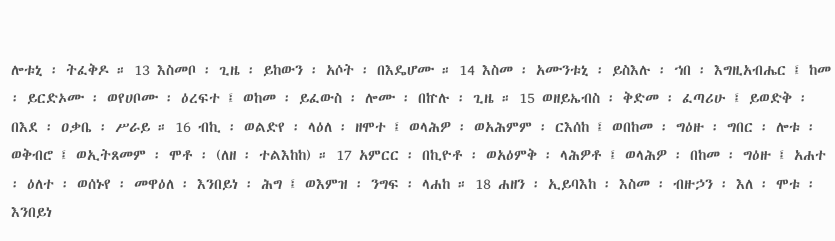ሎቱኒ ፡ ትፈቅዶ ። 13 እስመቦ ፡ ጊዜ ፡ ይከውን ፡ አሶት ፡ በእዴሆሙ ። 14 እስመ ፡ አሙንቱኒ ፡ ይስእሉ ፡ ኀበ ፡ እግዚአብሔር ፤ ከመ ፡ ይርድኦሙ ፡ ወየሀቦሙ ፡ ዕረፍተ ፤ ወከመ ፡ ይፈውስ ፡ ሎሙ ፡ በኵሉ ፡ ጊዜ ። 15 ወዘይኤብስ ፡ ቅድመ ፡ ፈጣሪሁ ፤ ይወድቅ ፡ በእደ ፡ ዐቃቤ ፡ ሥራይ ። 16 ብኪ ፡ ወልድየ ፡ ላዕለ ፡ ዘሞተ ፤ ወላሕዎ ፡ ወአሕምም ፡ ርእሰከ ፤ ወበከመ ፡ ግዕዙ ፡ ግበር ፡ ሎቱ ፡ ወቅብሮ ፤ ወኢትጸመም ፡ ሞቶ ፡ (ለዘ ፡ ተልእከከ) ። 17 አምርር ፡ በኪዮቶ ፡ ወአዕምቅ ፡ ላሕዎቶ ፤ ወላሕዎ ፡ በከመ ፡ ግዕዙ ፤ አሐተ ፡ ዕለተ ፡ ወሰኑየ ፡ መዋዕለ ፡ እንበይነ ፡ ሕግ ፤ ወእምዝ ፡ ንግፍ ፡ ላሐከ ። 18 ሐዘን ፡ ኢይባእከ ፡ እስመ ፡ ብዙኃን ፡ እለ ፡ ሞቱ ፡ እንበይነ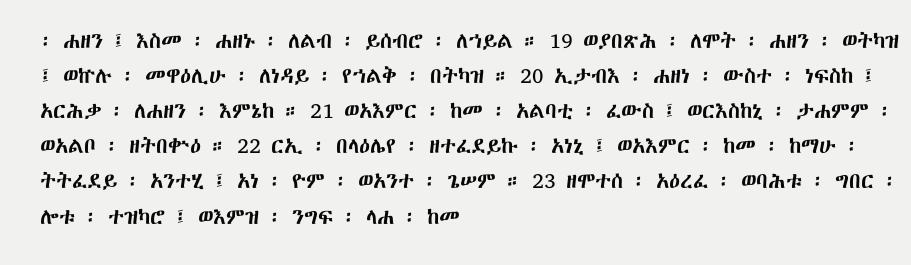፡ ሐዘን ፤ እስመ ፡ ሐዘኑ ፡ ለልብ ፡ ይሰብሮ ፡ ለኀይል ። 19 ወያበጽሕ ፡ ለሞት ፡ ሐዘን ፡ ወትካዝ ፤ ወኵሉ ፡ መዋዕሊሁ ፡ ለነዳይ ፡ የኀልቅ ፡ በትካዝ ። 20 ኢታብእ ፡ ሐዘነ ፡ ውስተ ፡ ነፍስከ ፤ አርሕቃ ፡ ለሐዘን ፡ እምኔከ ። 21 ወአእምር ፡ ከመ ፡ አልባቲ ፡ ፈውስ ፤ ወርእስከኒ ፡ ታሐምም ፡ ወአልቦ ፡ ዘትበቍዕ ። 22 ርኢ ፡ በላዕሌየ ፡ ዘተፈደይኩ ፡ አነኒ ፤ ወአእምር ፡ ከመ ፡ ከማሁ ፡ ትትፈደይ ፡ አንተሂ ፤ አነ ፡ ዮም ፡ ወአንተ ፡ ጌሠም ። 23 ዘሞተሰ ፡ አዕረፈ ፡ ወባሕቱ ፡ ግበር ፡ ሎቱ ፡ ተዝካሮ ፤ ወእምዝ ፡ ንግፍ ፡ ላሐ ፡ ከመ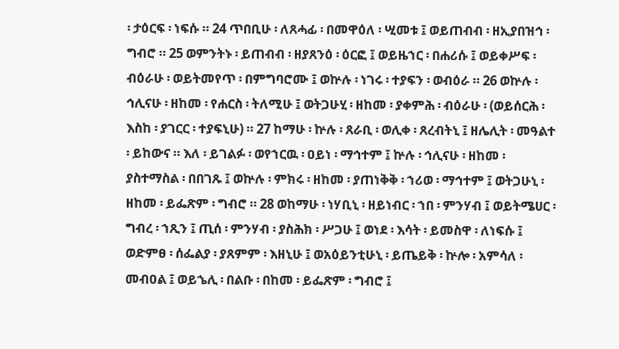፡ ታዕርፍ ፡ ነፍሱ ። 24 ጥበቢሁ ፡ ለጸሓፊ ፡ በመዋዕለ ፡ ሢመቱ ፤ ወይጠብብ ፡ ዘኢያበዝኅ ፡ ግብሮ ። 25 ወምንትኑ ፡ ይጠብብ ፡ ዘያጸንዕ ፡ ዕርፎ ፤ ወይዜኀር ፡ በሐሪሱ ፤ ወይቀሥፍ ፡ ብዕራሁ ፡ ወይትመየጥ ፡ በምግባሮሙ ፤ ወኵሉ ፡ ነገሩ ፡ ተያፍን ፡ ወብዕራ ። 26 ወኵሉ ፡ ኅሊናሁ ፡ ዘከመ ፡ የሐርስ ፡ ትለሚሁ ፤ ወትጋሁሂ ፡ ዘከመ ፡ ያቀምሕ ፡ ብዕራሁ ፡ (ወይሰርሕ ፡ እስከ ፡ ያገርር ፡ ተያፍኒሁ) ። 27 ከማሁ ፡ ኵሉ ፡ ጸራቢ ፡ ወሊቀ ፡ ጸረብትኒ ፤ ዘሌሊት ፡ መዓልተ ፡ ይከውና ። እለ ፡ ይገልፉ ፡ ወየኀርዉ ፡ ዐይነ ፡ ማኅተም ፤ ኵሉ ፡ ኅሊናሁ ፡ ዘከመ ፡ ያስተማስል ፡ በበገጹ ፤ ወኵሉ ፡ ምክሩ ፡ ዘከመ ፡ ያጠነቅቅ ፡ ኀሪወ ፡ ማኅተም ፤ ወትጋሁኒ ፡ ዘከመ ፡ ይፌጽም ፡ ግብሮ ። 28 ወከማሁ ፡ ነሃቢኒ ፡ ዘይነብር ፡ ኀበ ፡ ምንሃብ ፤ ወይትሜሀር ፡ ግብረ ፡ ኀጺን ፤ ጢሰ ፡ ምንሃብ ፡ ያስሕክ ፡ ሥጋሁ ፤ ወነደ ፡ እሳት ፡ ይመስዋ ፡ ለነፍሱ ፤ ወድምፀ ፡ ሰፌልያ ፡ ያጸምም ፡ እዘኒሁ ፤ ወአዕይንቲሁኒ ፡ ይጤይቅ ፡ ኵሎ ፡ አምሳለ ፡ መብዐል ፤ ወይኄሊ ፡ በልቡ ፡ በከመ ፡ ይፌጽም ፡ ግብሮ ፤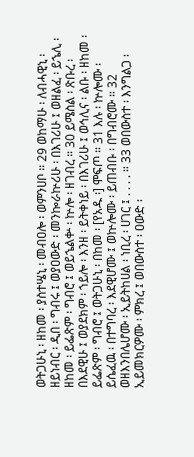ወትጋሁኒ ፡ ዘከመ ፡ ያስተሤኒ ፡ መብዐሎ ፡ ወምንሀቦ ። 29 ወከማሁ ፡ ለብሓዊኒ ፡ ዘይነብር ፡ ዲበ ፡ ግብሩ ፤ ወያዐውድ ፡ መንኰራኵሪሁ ፡ በእገሪሁ ፤ ወዘልፈ ፡ ይኄሊ ፡ ዘከመ ፡ ይፌጽም ፡ ግብሮ ፤ ወይኄልቍ ፡ ኵሎ ፡ ዘገብረ ። 30 ይሜስል ፡ ጽቡረ ፡ በእደዊሁ ፤ ወያደክም ፡ ኀይሎ ፡ እንዘ ፡ ይትቀነይ ፡ በእገሪሁ ፤ ወኅሊና ፡ ልቡ ፡ ዘከመ ፡ ይፌጽም ፡ ግብሮ ፤ ወትጋሁኒ ፡ በከመ ፡ [የአዱ ፡] ሞፍጦ ። 31 እሉ ፡ ኵሎሙ ፡ ይሴፈዉ ፡ በተግባረ ፡ እደዊሆሙ ፤ ወኵሎሙ ፡ ይጠብቡ ፡ በግብሮሙ ። 32 ወዘእንበሌሆሙ ፡ ኢይትከሀል ፡ ነቢረ ፡ ሀገር ፤ . . . . ። 33 ወበውስተ ፡ እንግልጋ ፡ ኢይመክርዎሙ ፡ ምክረ ፤ ወበውስተ ፡ ዐውድ ፡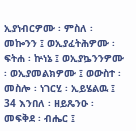ኢያነብርዎሙ ፡ ምስለ ፡ መኰንን ፤ ወኢያፈትሕዎሙ ፡ ፍትሐ ፡ ኵነኔ ፤ ወኢያኴንንዎሙ ፡ ወኢያመልክዎሙ ፤ ወውስተ ፡ መስሎ ፡ ነገርሂ ፡ ኢይሄልዉ ፤ 34 እንበለ ፡ ዘይጼንዑ ፡ መፍቅደ ፡ ብሔር ፤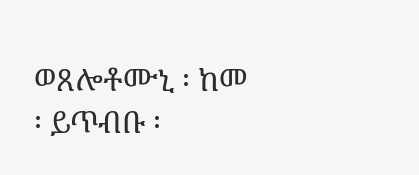ወጸሎቶሙኒ ፡ ከመ ፡ ይጥብቡ ፡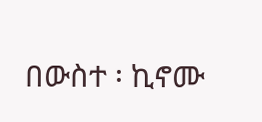በውስተ ፡ ኪኖሙ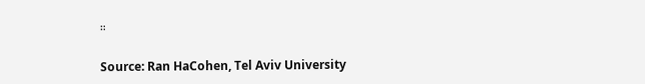።

Source: Ran HaCohen, Tel Aviv University